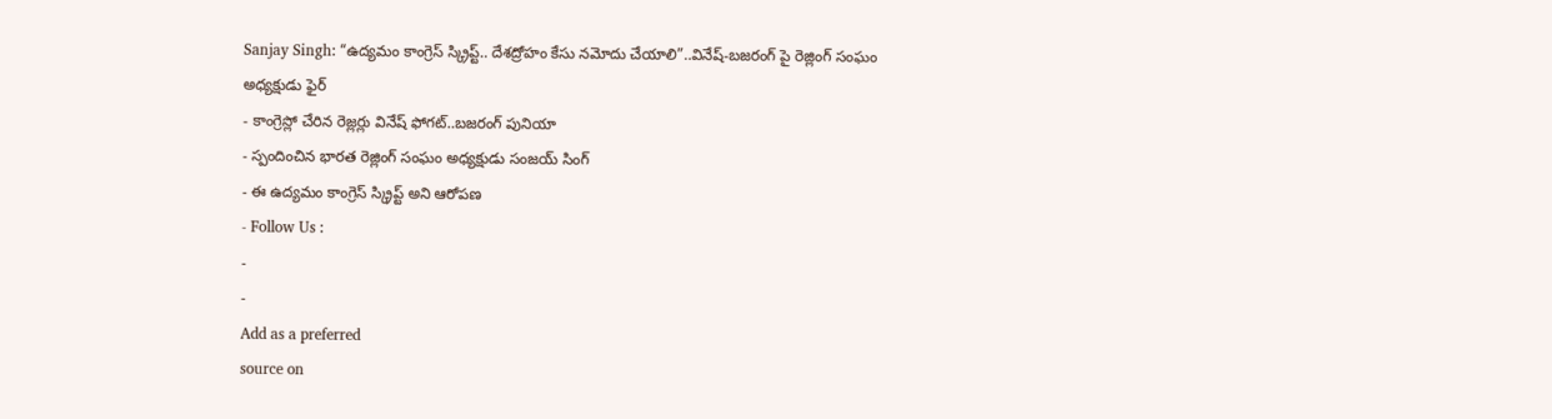Sanjay Singh: “ఉద్యమం కాంగ్రెస్ స్క్రిప్ట్.. దేశద్రోహం కేసు నమోదు చేయాలి”..వినేష్-బజరంగ్ పై రెజ్లింగ్ సంఘం అధ్యక్షుడు ఫైర్
- కాంగ్రెస్లో చేరిన రెజ్లర్లు వినేష్ ఫోగట్..బజరంగ్ పునియా
- స్పందించిన భారత రెజ్లింగ్ సంఘం అధ్యక్షుడు సంజయ్ సింగ్
- ఈ ఉద్యమం కాంగ్రెస్ స్క్రిప్ట్ అని ఆరోపణ
- Follow Us :
-
-
Add as a preferred
source on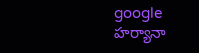google
హర్యానా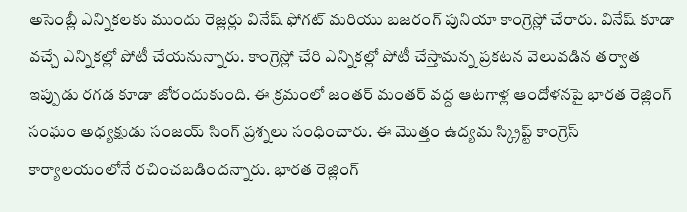అసెంబ్లీ ఎన్నికలకు ముందు రెజ్లర్లు వినేష్ ఫోగట్ మరియు బజరంగ్ పునియా కాంగ్రెస్లో చేరారు. వినేష్ కూడా వచ్చే ఎన్నికల్లో పోటీ చేయనున్నారు. కాంగ్రెస్లో చేరి ఎన్నికల్లో పోటీ చేస్తామన్న ప్రకటన వెలువడిన తర్వాత ఇప్పుడు రగడ కూడా జోరందుకుంది. ఈ క్రమంలో జంతర్ మంతర్ వద్ద ఆటగాళ్ల ఆందోళనపై భారత రెజ్లింగ్ సంఘం అధ్యక్షుడు సంజయ్ సింగ్ ప్రశ్నలు సంధించారు. ఈ మొత్తం ఉద్యమ స్క్రిప్ట్ కాంగ్రెస్ కార్యాలయంలోనే రచించబడిందన్నారు. భారత రెజ్లింగ్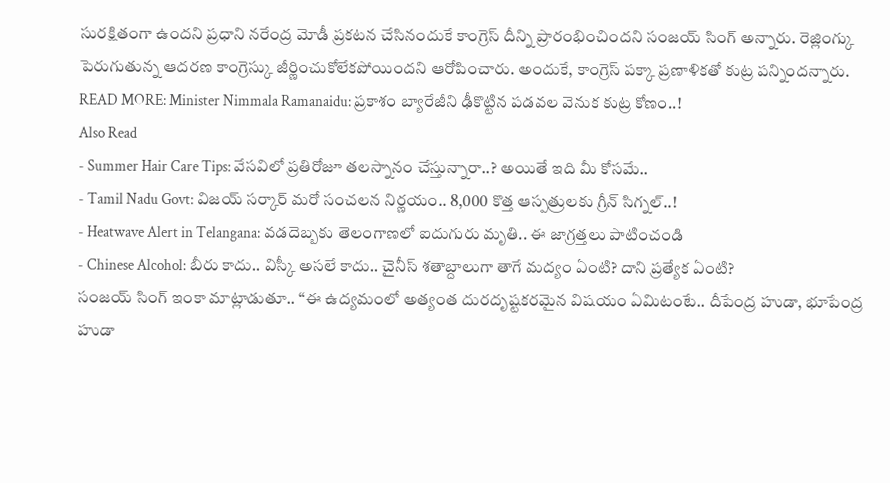సురక్షితంగా ఉందని ప్రధాని నరేంద్ర మోడీ ప్రకటన చేసినందుకే కాంగ్రెస్ దీన్ని ప్రారంభించిందని సంజయ్ సింగ్ అన్నారు. రెజ్లింగ్కు పెరుగుతున్న ఆదరణ కాంగ్రెస్కు జీర్ణించుకోలేకపోయిందని ఆరోపించారు. అందుకే, కాంగ్రెస్ పక్కా ప్రణాళికతో కుట్ర పన్నిందన్నారు.
READ MORE: Minister Nimmala Ramanaidu: ప్రకాశం బ్యారేజీని ఢీకొట్టిన పడవల వెనుక కుట్ర కోణం..!
Also Read
- Summer Hair Care Tips: వేసవిలో ప్రతిరోజూ తలస్నానం చేస్తున్నారా..? అయితే ఇది మీ కోసమే..
- Tamil Nadu Govt: విజయ్ సర్కార్ మరో సంచలన నిర్ణయం.. 8,000 కొత్త ఆస్పత్రులకు గ్రీన్ సిగ్నల్..!
- Heatwave Alert in Telangana: వడదెబ్బకు తెలంగాణలో ఐదుగురు మృతి.. ఈ జాగ్రత్తలు పాటించండి
- Chinese Alcohol: బీరు కాదు.. విస్కీ అసలే కాదు.. చైనీస్ శతాబ్దాలుగా తాగే మద్యం ఏంటి? దాని ప్రత్యేక ఏంటి?
సంజయ్ సింగ్ ఇంకా మాట్లాడుతూ.. “ఈ ఉద్యమంలో అత్యంత దురదృష్టకరమైన విషయం ఏమిటంటే.. దీపేంద్ర హుడా, భూపేంద్ర హుడా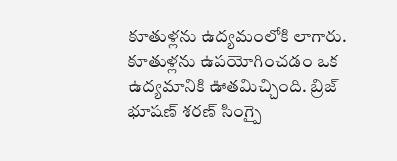కూతుళ్లను ఉద్యమంలోకి లాగారు. కూతుళ్లను ఉపయోగించడం ఒక ఉద్యమానికి ఊతమిచ్చింది. బ్రిజ్ భూషణ్ శరణ్ సింగ్పై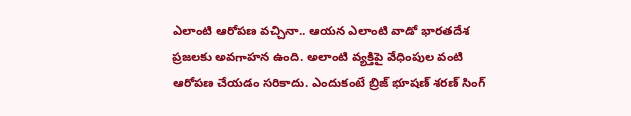ఎలాంటి ఆరోపణ వచ్చినా.. ఆయన ఎలాంటి వాడో భారతదేశ ప్రజలకు అవగాహన ఉంది. అలాంటి వ్యక్తిపై వేధింపుల వంటి ఆరోపణ చేయడం సరికాదు. ఎందుకంటే బ్రిజ్ భూషణ్ శరణ్ సింగ్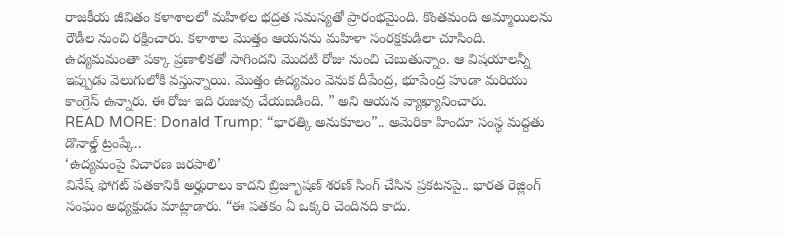రాజకీయ జీవితం కళాశాలలో మహిళల భద్రత సమస్యతో ప్రారంభమైంది. కొంతమంది అమ్మాయిలను రౌడీల నుంచి రక్షించారు. కళాశాల మొత్తం ఆయనను మహిళా సంరక్షకుడిలా చూసింది. ఉద్యమమంతా పక్కా ప్రణాళికతో సాగిందని మొదటి రోజు నుంచి చెబుతున్నాం. ఆ విషయాలన్నీ ఇప్పుడు వెలుగులోకి వస్తున్నాయి. మొత్తం ఉద్యమం వెనుక దీపేంద్ర, భూపేంద్ర హుడా మరియు కాంగ్రెస్ ఉన్నారు. ఈ రోజు ఇది రుజువు చేయబడింది. ” అని ఆయన వ్యాఖ్యానించారు.
READ MORE: Donald Trump: “భారత్కి అనుకూలం”.. అమెరికా హిందూ సంస్థ మద్దతు డొనాల్డ్ ట్రంప్కే..
‘ఉద్యమంపై విచారణ జరపాలి’
వినేష్ ఫోగట్ పతకానికి అర్హురాలు కాదని బ్రిజ్భూషణ్ శరణ్ సింగ్ చేసిన ప్రకటనపై.. భారత రెజ్లింగ్ సంఘం అధ్యక్షుడు మాట్లాడారు. “ఈ పతకం ఏ ఒక్కరి చెందినది కాదు.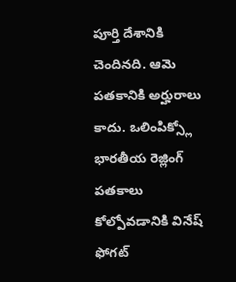పూర్తి దేశానికి చెందినది. ఆమె పతకానికి అర్హురాలు కాదు. ఒలింపిక్స్లో భారతీయ రెజ్లింగ్ పతకాలు కోల్పోవడానికి వినేష్ ఫోగట్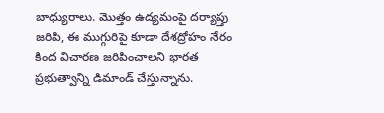బాధ్యురాలు. మొత్తం ఉద్యమంపై దర్యాప్తు జరిపి, ఈ ముగ్గురిపై కూడా దేశద్రోహం నేరం కింద విచారణ జరిపించాలని భారత ప్రభుత్వాన్ని డిమాండ్ చేస్తున్నాను.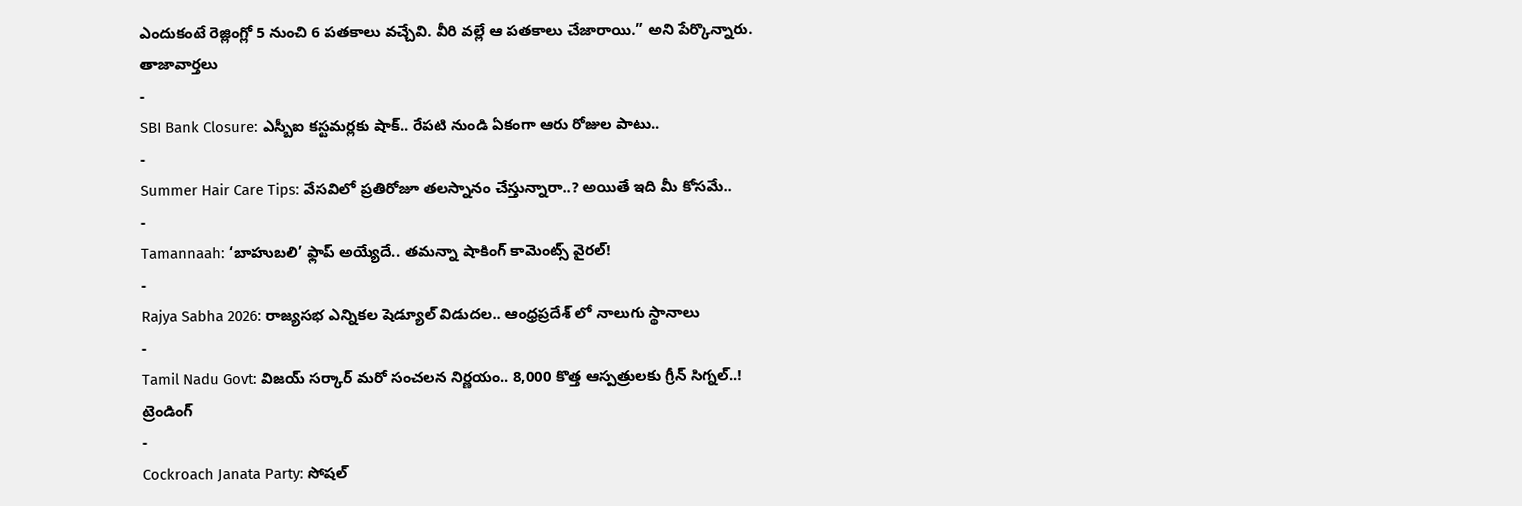ఎందుకంటే రెజ్లింగ్లో 5 నుంచి 6 పతకాలు వచ్చేవి. వీరి వల్లే ఆ పతకాలు చేజారాయి.” అని పేర్కొన్నారు.
తాజావార్తలు
-
SBI Bank Closure: ఎస్బీఐ కస్టమర్లకు షాక్.. రేపటి నుండి ఏకంగా ఆరు రోజుల పాటు..
-
Summer Hair Care Tips: వేసవిలో ప్రతిరోజూ తలస్నానం చేస్తున్నారా..? అయితే ఇది మీ కోసమే..
-
Tamannaah: ‘బాహుబలి’ ఫ్లాప్ అయ్యేదే.. తమన్నా షాకింగ్ కామెంట్స్ వైరల్!
-
Rajya Sabha 2026: రాజ్యసభ ఎన్నికల షెడ్యూల్ విడుదల.. ఆంధ్రప్రదేశ్ లో నాలుగు స్థానాలు
-
Tamil Nadu Govt: విజయ్ సర్కార్ మరో సంచలన నిర్ణయం.. 8,000 కొత్త ఆస్పత్రులకు గ్రీన్ సిగ్నల్..!
ట్రెండింగ్
-
Cockroach Janata Party: సోషల్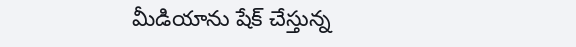మీడియాను షేక్ చేస్తున్న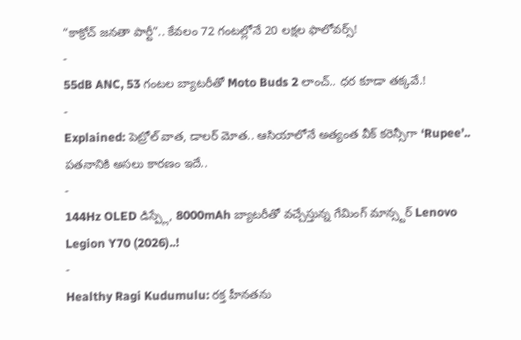“కాక్రోచ్ జనతా పార్టీ”.. కేవలం 72 గంటల్లోనే 20 లక్షల ఫాలోవర్స్!
-
55dB ANC, 53 గంటల బ్యాటరీతో Moto Buds 2 లాంచ్.. ధర కూడా తక్కవే.!
-
Explained: పెట్రోల్ వాత, డాలర్ మోత.. ఆసియాలోనే అత్యంత వీక్ కరెన్సీగా ‘Rupee’.. పతనానికి అసలు కారణం ఇదే..
-
144Hz OLED డిస్ప్లే, 8000mAh బ్యాటరీతో వచ్చేస్తున్న గేమింగ్ మాన్స్టర్ Lenovo Legion Y70 (2026)..!
-
Healthy Ragi Kudumulu: రక్త హీనతను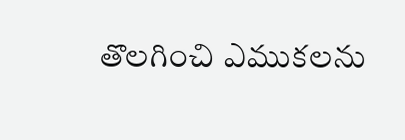తొలగించి ఎముకలను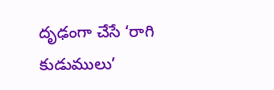దృఢంగా చేసే ‘రాగి కుడుములు’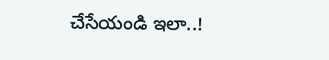చేసేయండి ఇలా..!